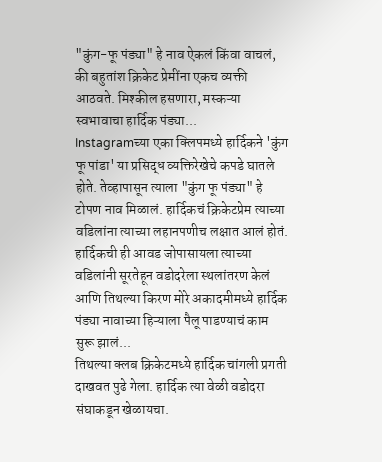"कुंग-फू पंड्या" हे नाव ऐकलं किंवा वाचलं, की बहुतांश क्रिकेट प्रेमींना एकच व्यक्ती आठवते. मिश्कील हसणारा, मस्कऱ्या स्वभावाचा हार्दिक पंड्या...
Instagramच्या एका क्लिपमध्ये हार्दिकने 'कुंग फू पांडा' या प्रसिद्ध व्यक्तिरेखेचे कपडे घातले होते. तेव्हापासून त्याला "कुंग फू पंड्या" हे टोपण नाव मिळालं. हार्दिकचं क्रिकेटप्रेम त्याच्या वडिलांना त्याच्या लहानपणीच लक्षात आलं होतं. हार्दिकची ही आवड जोपासायला त्याच्या वडिलांनी सूरतेहून वडोदरेला स्थलांतरण केलं आणि तिथल्या किरण मोरे अकादमीमध्ये हार्दिक पंड्या नावाच्या हिऱ्याला पैलू पाडण्याचं काम सुरू झालं...
तिथल्या क्लब क्रिकेटमध्ये हार्दिक चांगली प्रगती दाखवत पुढे गेला. हार्दिक त्या वेळी वडोदरा संघाकडून खेळायचा.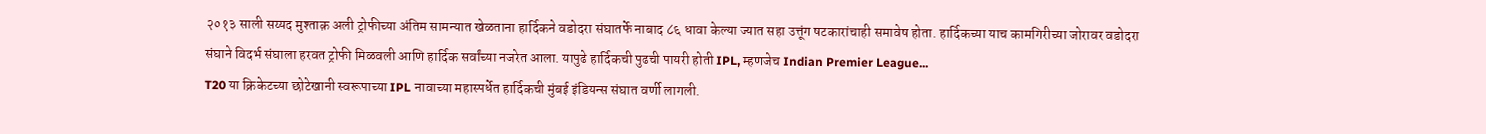२०१३ साली सय्यद मुश्ताक़ अली ट्रोफीच्या अंतिम सामन्यात खेळताना हार्दिकने वडोदरा संघातर्फे नाबाद ८६ धावा केल्या ज्यात सहा उत्तूंग षटकारांचाही समावेष होता. हार्दिकच्या याच कामगिरीच्या जोरावर वडोदरा संघाने विदर्भ संघाला हरवत ट्रोफी मिळवली आणि हार्दिक सर्वांच्या नजरेत आला. यापुढे हार्दिकची पुढची पायरी होती IPL, म्हणजेच Indian Premier League...
T20 या क्रिकेटच्या छोटेखानी स्वरूपाच्या IPL नावाच्या महास्पर्धेत हार्दिकची मुंबई इंडियन्स संघात वर्णी लागली.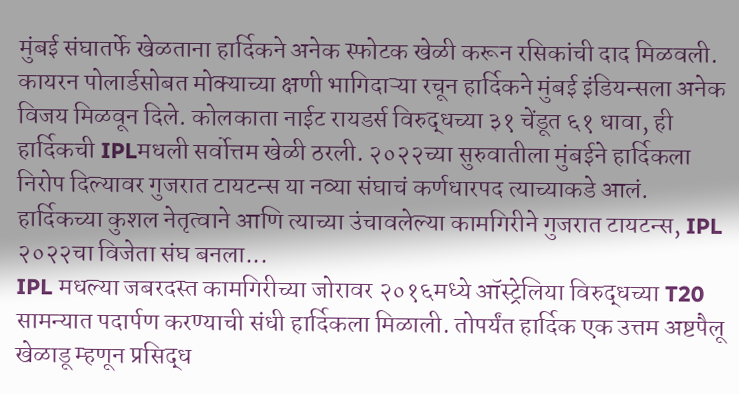मुंबई संघातर्फे खेळताना हार्दिकने अनेक स्फोटक खेळी करून रसिकांची दाद मिळवली. कायरन पोलार्डसोबत मोक्याच्या क्षणी भागिदाऱ्या रचून हार्दिकने मुंबई इंडियन्सला अनेक विजय मिळवून दिले. कोलकाता नाईट रायडर्स विरुद्धच्या ३१ चेंडूत ६१ धावा, ही हार्दिकची IPLमधली सर्वोत्तम खेळी ठरली. २०२२च्या सुरुवातीला मुंबईने हार्दिकला निरोप दिल्यावर गुजरात टायटन्स या नव्या संघाचं कर्णधारपद त्याच्याकडे आलं. हार्दिकच्या कुशल नेतृत्वाने आणि त्याच्या उंचावलेल्या कामगिरीने गुजरात टायटन्स, IPL २०२२चा विजेता संघ बनला...
IPL मधल्या जबरदस्त कामगिरीच्या जोरावर २०१६मध्ये ऑस्ट्रेलिया विरुद्धच्या T20 सामन्यात पदार्पण करण्याची संधी हार्दिकला मिळाली. तोपर्यंत हार्दिक एक उत्तम अष्टपैलू खेळाडू म्हणून प्रसिद्ध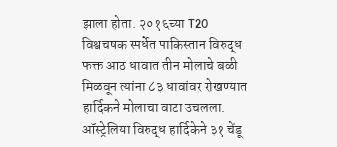झाला होता. २०१६च्या T20 विश्वचषक स्पर्धेत पाकिस्तान विरुद्ध फक्त आठ धावात तीन मोलाचे बळी मिळवून त्यांना ८३ धावांवर रोखण्यात हार्दिकने मोलाचा वाटा उचलला. ऑस्ट्रेलिया विरुद्ध हार्दिकेने ३१ चेंडू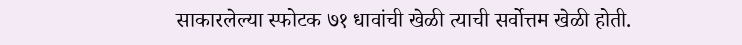साकारलेल्या स्फोटक ७१ धावांची खेळी त्याची सर्वोत्तम खेळी होती.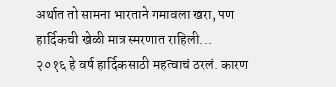अर्थात तो सामना भारताने गमावला खरा, पण हार्दिकची खेळी मात्र स्मरणात राहिली...
२०१६ हे वर्ष हार्दिकसाठी महत्वाचं ठरलं. कारण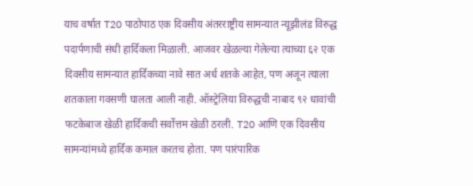याच वर्षात T20 पाठोपाठ एक दिवसीय अंतरराष्ट्रीय सामन्यात न्यूझीलंड विरुद्ध पदार्पणाची संधी हार्दिकला मिळाली. आजवर खेळल्या गेलेल्या त्याच्या ६२ एक दिवसीय सामन्यात हार्दिकच्या नावे सात अर्ध शतके आहेत, पण अजून त्याला शतकाला गवसणी घालता आली नाही. ऑस्ट्रेलिया विरुद्धची नाबाद ९२ धावांची फटकेबाज खेळी हार्दिकची सर्वोत्तम खेळी ठरली. T20 आणि एक दिवसीय सामन्यांमध्ये हार्दिक कमाल करतच होता. पण पारंपारिक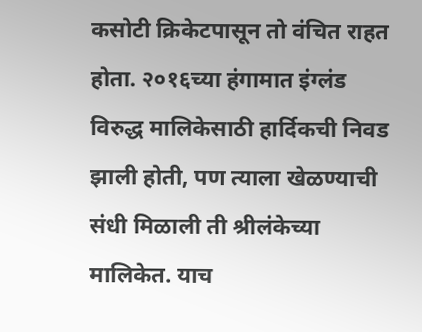कसोटी क्रिकेटपासून तो वंचित राहत होता. २०१६च्या हंगामात इंग्लंड विरुद्ध मालिकेसाठी हार्दिकची निवड झाली होती, पण त्याला खेळण्याची संधी मिळाली ती श्रीलंकेच्या मालिकेत. याच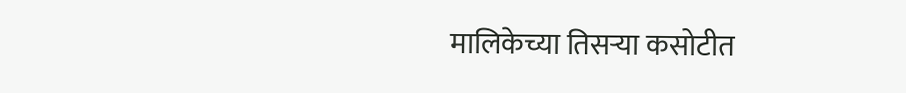मालिकेच्या तिसऱ्या कसोटीत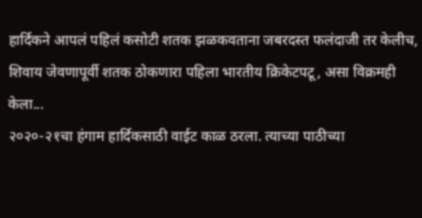हार्दिकने आपलं पहिलं कसोटी शतक झळकवताना जबरदस्त फलंदाजी तर केलीच, शिवाय जेवणापूर्वी शतक ठोकणारा पहिला भारतीय क्रिकेटपटू, असा विक्रमही केला...
२०२०-२१चा हंगाम हार्दिकसाठी वाईट काळ ठरला. त्याच्या पाठीच्या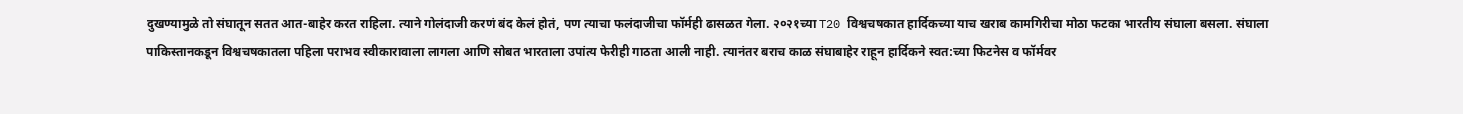दुखण्यामुळे तो संघातून सतत आत-बाहेर करत राहिला. त्याने गोलंदाजी करणं बंद केलं होतं, पण त्याचा फलंदाजीचा फॉर्मही ढासळत गेला. २०२१च्या T20 विश्वचषकात हार्दिकच्या याच खराब कामगिरीचा मोठा फटका भारतीय संघाला बसला. संघाला पाकिस्तानकडून विश्वचषकातला पहिला पराभव स्वीकारावाला लागला आणि सोबत भारताला उपांत्य फेरीही गाठता आली नाही. त्यानंतर बराच काळ संघाबाहेर राहून हार्दिकने स्वत:च्या फिटनेस व फॉर्मवर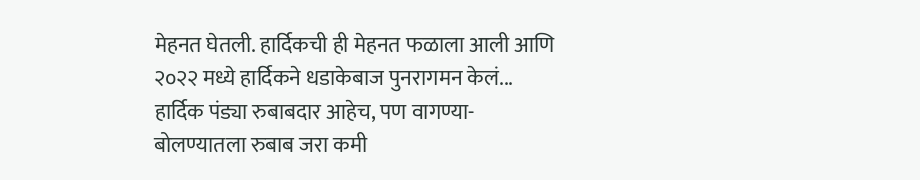मेहनत घेतली. हार्दिकची ही मेहनत फळाला आली आणि २०२२ मध्ये हार्दिकने धडाकेबाज पुनरागमन केलं...
हार्दिक पंड्या रुबाबदार आहेच, पण वागण्या-बोलण्यातला रुबाब जरा कमी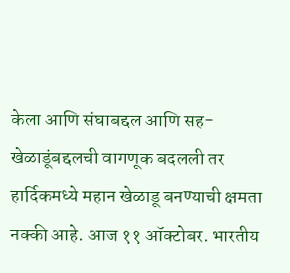केला आणि संघाबद्दल आणि सह-खेळाडूंबद्दलची वागणूक बदलली तर हार्दिकमध्ये महान खेळाडू बनण्याची क्षमता नक्की आहे. आज ११ ऑक्टोबर. भारतीय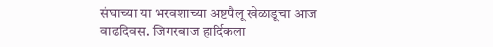संघाच्या या भरवशाच्या अष्टपैलू खेळाडूचा आज वाढदिवस. जिगरबाज हार्दिकला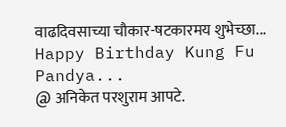वाढदिवसाच्या चौकार-षटकारमय शुभेच्छा...
Happy Birthday Kung Fu Pandya...
@ अनिकेत परशुराम आपटे.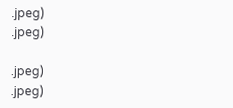.jpeg)
.jpeg)

.jpeg)
.jpeg)